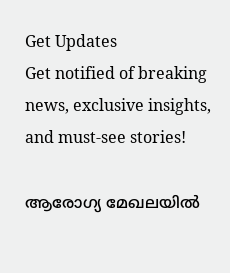Get Updates
Get notified of breaking news, exclusive insights, and must-see stories!

ആരോഗ്യ മേഖലയിൽ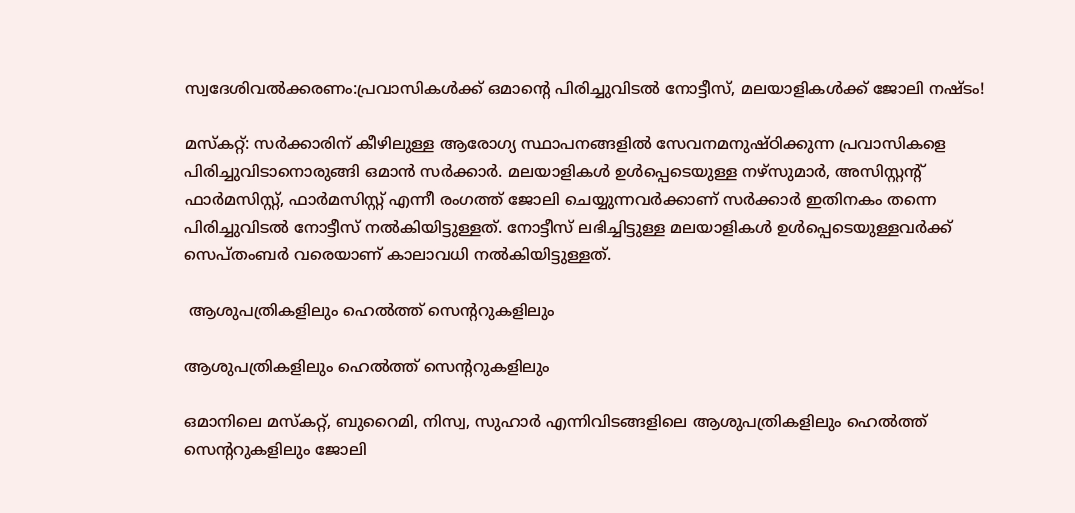സ്വദേശിവൽക്കരണം:പ്രവാസികൾക്ക് ഒമാന്റെ പിരിച്ചുവിടൽ നോട്ടീസ്, മലയാളികൾക്ക് ജോലി നഷ്ടം!

മസ്കറ്റ്: സർക്കാരിന് കീഴിലുള്ള ആരോഗ്യ സ്ഥാപനങ്ങളിൽ സേവനമനുഷ്ഠിക്കുന്ന പ്രവാസികളെ പിരിച്ചുവിടാനൊരുങ്ങി ഒമാൻ സർക്കാർ. മലയാളികൾ ഉൾപ്പെടെയുള്ള നഴ്സുമാർ, അസിസ്റ്റന്റ് ഫാർമസിസ്റ്റ്, ഫാർമസിസ്റ്റ് എന്നീ രംഗത്ത് ജോലി ചെയ്യുന്നവർക്കാണ് സർക്കാർ ഇതിനകം തന്നെ പിരിച്ചുവിടൽ നോട്ടീസ് നൽകിയിട്ടുള്ളത്. നോട്ടീസ് ലഭിച്ചിട്ടുള്ള മലയാളികൾ ഉൾപ്പെടെയുള്ളവർക്ക് സെപ്തംബർ വരെയാണ് കാലാവധി നൽകിയിട്ടുള്ളത്.

 ആശുപത്രികളിലും ഹെൽത്ത് സെന്ററുകളിലും

ആശുപത്രികളിലും ഹെൽത്ത് സെന്ററുകളിലും

ഒമാനിലെ മസ്കറ്റ്, ബുറൈമി, നിസ്വ, സുഹാർ എന്നിവിടങ്ങളിലെ ആശുപത്രികളിലും ഹെൽത്ത് സെന്ററുകളിലും ജോലി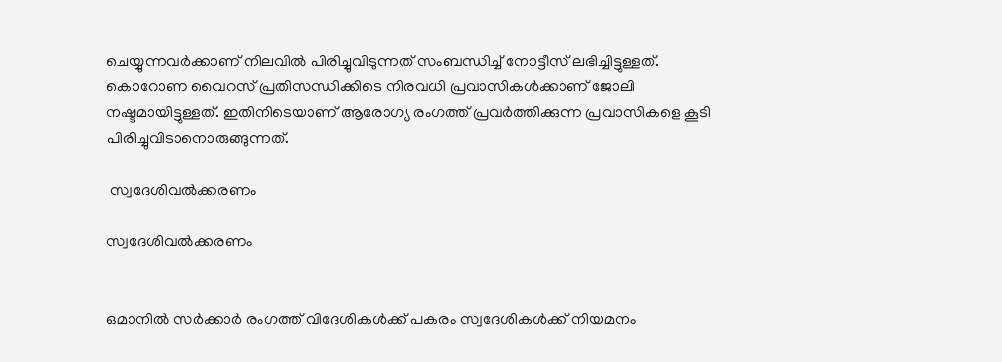ചെയ്യുന്നവർക്കാണ് നിലവിൽ പിരിച്ചുവിടുന്നത് സംബന്ധിച്ച് നോട്ടീസ് ലഭിച്ചിട്ടുള്ളത്. കൊറോണ വൈറസ് പ്രതിസന്ധിക്കിടെ നിരവധി പ്രവാസികൾക്കാണ് ജോലി നഷ്ടമായിട്ടുള്ളത്. ഇതിനിടെയാണ് ആരോഗ്യ രംഗത്ത് പ്രവർത്തിക്കുന്ന പ്രവാസികളെ കൂടി പിരിച്ചുവിടാനൊരുങ്ങുന്നത്.

 സ്വദേശിവൽക്കരണം

സ്വദേശിവൽക്കരണം


ഒമാനിൽ സർക്കാർ രംഗത്ത് വിദേശികൾക്ക് പകരം സ്വദേശികൾക്ക് നിയമനം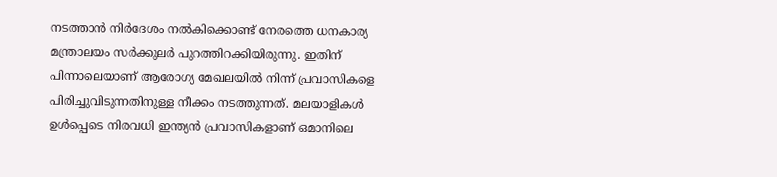നടത്താൻ നിർദേശം നൽകിക്കൊണ്ട് നേരത്തെ ധനകാര്യ മന്ത്രാലയം സർക്കുലർ പുറത്തിറക്കിയിരുന്നു. ഇതിന് പിന്നാലെയാണ് ആരോഗ്യ മേഖലയിൽ നിന്ന് പ്രവാസികളെ പിരിച്ചുവിടുന്നതിനുള്ള നീക്കം നടത്തുന്നത്. മലയാളികൾ ഉൾപ്പെടെ നിരവധി ഇന്ത്യൻ പ്രവാസികളാണ് ഒമാനിലെ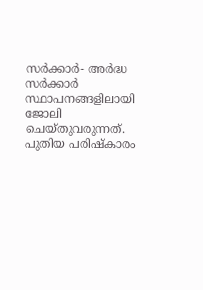സർക്കാർ- അർദ്ധ സർക്കാർ സ്ഥാപനങ്ങളിലായി ജോലി ചെയ്തുവരുന്നത്. പുതിയ പരിഷ്കാരം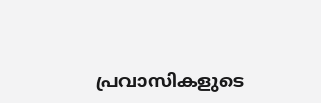പ്രവാസികളുടെ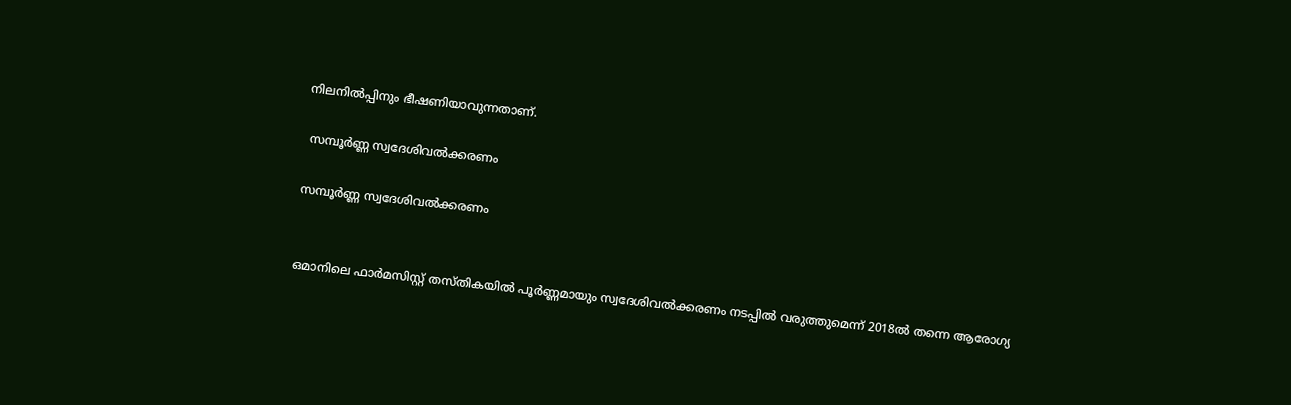നിലനിൽപ്പിനും ഭീഷണിയാവുന്നതാണ്.

 സമ്പൂർണ്ണ സ്വദേശിവൽക്കരണം

സമ്പൂർണ്ണ സ്വദേശിവൽക്കരണം


ഒമാനിലെ ഫാർമസിസ്റ്റ് തസ്തികയിൽ പൂർണ്ണമായും സ്വദേശിവൽക്കരണം നടപ്പിൽ വരുത്തുമെന്ന് 2018ൽ തന്നെ ആരോഗ്യ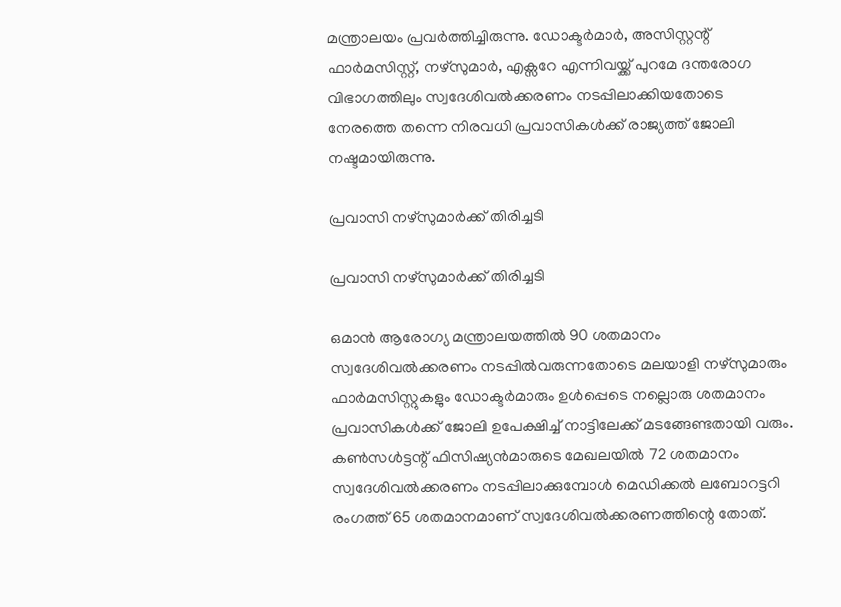മന്ത്രാലയം പ്രവർത്തിച്ചിരുന്നു. ഡോക്ടർമാർ, അസിസ്റ്റന്റ് ഫാർമസിസ്റ്റ്, നഴ്സുമാർ, എക്സറേ എന്നിവയ്ക്ക് പുറമേ ദന്തരോഗ വിഭാഗത്തിലും സ്വദേശിവൽക്കരണം നടപ്പിലാക്കിയതോടെ നേരത്തെ തന്നെ നിരവധി പ്രവാസികൾക്ക് രാജ്യത്ത് ജോലി നഷ്ടമായിരുന്നു.

പ്രവാസി നഴ്സുമാർക്ക് തിരിച്ചടി

പ്രവാസി നഴ്സുമാർക്ക് തിരിച്ചടി

ഒമാൻ ആരോഗ്യ മന്ത്രാലയത്തിൽ 90 ശതമാനം സ്വദേശിവൽക്കരണം നടപ്പിൽവരുന്നതോടെ മലയാളി നഴ്സുമാരും ഫാർമസിസ്റ്റുകളും ഡോക്ടർമാരും ഉൾപ്പെടെ നല്ലൊരു ശതമാനം പ്രവാസികൾക്ക് ജോലി ഉപേക്ഷിച്ച് നാട്ടിലേക്ക് മടങ്ങേണ്ടതായി വരും. കൺസൾട്ടന്റ് ഫിസിഷ്യൻമാരുടെ മേഖലയിൽ 72 ശതമാനം സ്വദേശിവൽക്കരണം നടപ്പിലാക്കുമ്പോൾ മെഡിക്കൽ ലബോറട്ടറി രംഗത്ത് 65 ശതമാനമാണ് സ്വദേശിവൽക്കരണത്തിന്റെ തോത്.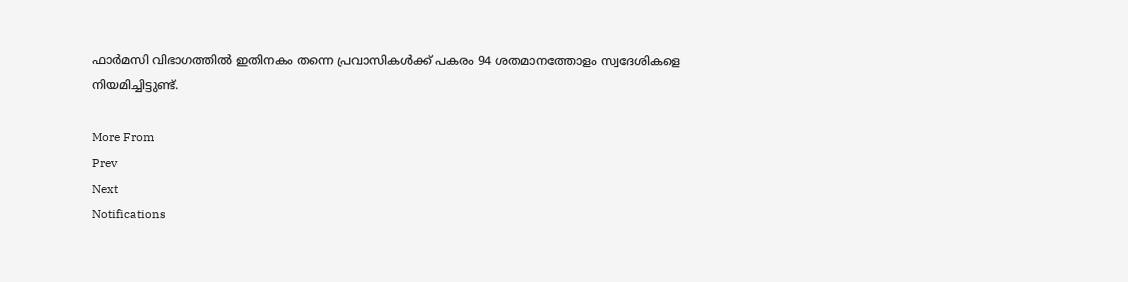ഫാർമസി വിഭാഗത്തിൽ ഇതിനകം തന്നെ പ്രവാസികൾക്ക് പകരം 94 ശതമാനത്തോളം സ്വദേശികളെ നിയമിച്ചിട്ടുണ്ട്.

More From
Prev
Next
Notifications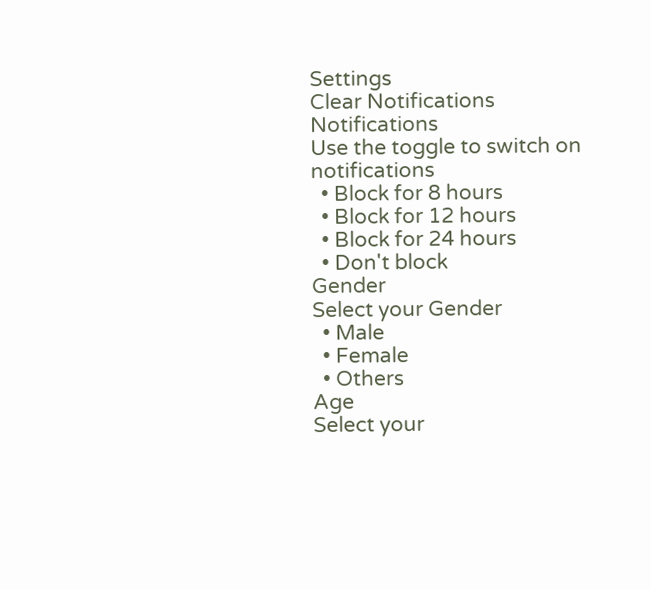Settings
Clear Notifications
Notifications
Use the toggle to switch on notifications
  • Block for 8 hours
  • Block for 12 hours
  • Block for 24 hours
  • Don't block
Gender
Select your Gender
  • Male
  • Female
  • Others
Age
Select your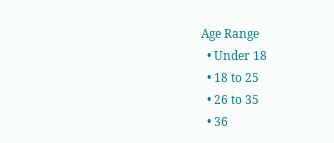Age Range
  • Under 18
  • 18 to 25
  • 26 to 35
  • 36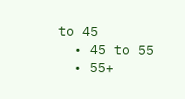to 45
  • 45 to 55
  • 55+